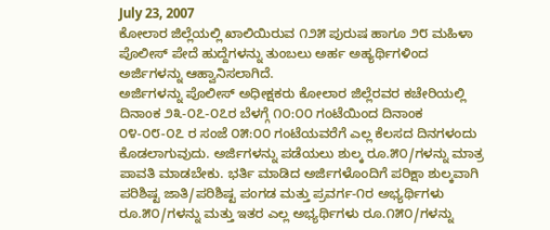July 23, 2007
ಕೋಲಾರ ಜಿಲ್ಲೆಯಲ್ಲಿ ಖಾಲಿಯಿರುವ ೧೨೫ ಪುರುಷ ಹಾಗೂ ೨೮ ಮಹಿಳಾ ಪೊಲೀಸ್ ಪೇದೆ ಹುದ್ದೆಗಳನ್ನು ತುಂಬಲು ಅರ್ಹ ಅಹ್ಯರ್ಥಿಗಳಿಂದ ಅರ್ಜಿಗಳನ್ನು ಆಹ್ವಾನಿಸಲಾಗಿದೆ.
ಅರ್ಜಿಗಳನ್ನು ಪೊಲೀಸ್ ಅಧೀಕ್ಷಕರು ಕೋಲಾರ ಜಿಲ್ಲೆರವರ ಕಚೇರಿಯಲ್ಲಿ ದಿನಾಂಕ ೨೩-೦೭-೦೭ರ ಬೆಳಗ್ಗೆ ೧೦:೦೦ ಗಂಟೆಯಿಂದ ದಿನಾಂಕ ೦೪-೦೮-೦೭ ರ ಸಂಜೆ ೦೫:೦೦ ಗಂಟೆಯವರೆಗೆ ಎಲ್ಲ ಕೆಲಸದ ದಿನಗಳಂದು ಕೊಡಲಾಗುವುದು. ಅರ್ಜಿಗಳನ್ನು ಪಡೆಯಲು ಶುಲ್ಕ ರೂ.೫೦/ಗಳನ್ನು ಮಾತ್ರ ಪಾವತಿ ಮಾಡಬೇಕು. ಭರ್ತಿ ಮಾಡಿದ ಅರ್ಜಿಗಳೊಂದಿಗೆ ಪರಿಕ್ಷಾ ಶುಲ್ಕವಾಗಿ ಪರಿಶಿಷ್ಟ ಜಾತಿ/ಪರಿಶಿಷ್ಟ ಪಂಗಡ ಮತ್ತು ಪ್ರವರ್ಗ-೧ರ ಅಭ್ಯರ್ಥಿಗಳು ರೂ.೫೦/ಗಳನ್ನು ಮತ್ತು ಇತರ ಎಲ್ಲ ಅಭ್ಯರ್ಥಿಗಳು ರೂ.೧೫೦/ಗಳನ್ನು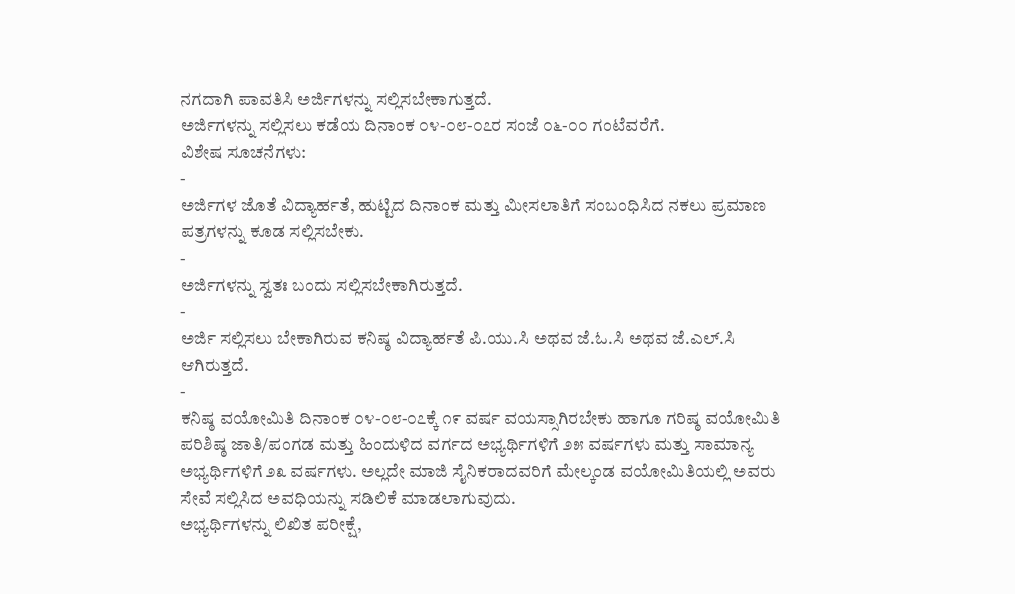ನಗದಾಗಿ ಪಾವತಿಸಿ ಅರ್ಜಿಗಳನ್ನು ಸಲ್ಲಿಸಬೇಕಾಗುತ್ತದೆ.
ಅರ್ಜಿಗಳನ್ನು ಸಲ್ಲಿಸಲು ಕಡೆಯ ದಿನಾಂಕ ೦೪-೦೮-೦೭ರ ಸಂಜೆ ೦೬-೦೦ ಗಂಟೆವರೆಗೆ.
ವಿಶೇಷ ಸೂಚನೆಗಳು:
-
ಅರ್ಜಿಗಳ ಜೊತೆ ವಿದ್ಯಾರ್ಹತೆ, ಹುಟ್ಟಿದ ದಿನಾಂಕ ಮತ್ತು ಮೀಸಲಾತಿಗೆ ಸಂಬಂಧಿಸಿದ ನಕಲು ಪ್ರಮಾಣ ಪತ್ರಗಳನ್ನು ಕೂಡ ಸಲ್ಲಿಸಬೇಕು.
-
ಅರ್ಜಿಗಳನ್ನು ಸ್ವತಃ ಬಂದು ಸಲ್ಲಿಸಬೇಕಾಗಿರುತ್ತದೆ.
-
ಅರ್ಜಿ ಸಲ್ಲಿಸಲು ಬೇಕಾಗಿರುವ ಕನಿಷ್ಠ ವಿದ್ಯಾರ್ಹತೆ ಪಿ.ಯು.ಸಿ ಅಥವ ಜೆ.ಓ.ಸಿ ಅಥವ ಜೆ.ಎಲ್.ಸಿ ಆಗಿರುತ್ತದೆ.
-
ಕನಿಷ್ಠ ವಯೋಮಿತಿ ದಿನಾಂಕ ೦೪-೦೮-೦೭ಕ್ಕೆ ೧೯ ವರ್ಷ ವಯಸ್ಸಾಗಿರಬೇಕು ಹಾಗೂ ಗರಿಷ್ಠ ವಯೋಮಿತಿ ಪರಿಶಿಷ್ಠ ಜಾತಿ/ಪಂಗಡ ಮತ್ತು ಹಿಂದುಳಿದ ವರ್ಗದ ಅಭ್ಯರ್ಥಿಗಳಿಗೆ ೨೫ ವರ್ಷಗಳು ಮತ್ತು ಸಾಮಾನ್ಯ ಅಭ್ಯರ್ಥಿಗಳಿಗೆ ೨೩ ವರ್ಷಗಳು. ಅಲ್ಲದೇ ಮಾಜಿ ಸೈನಿಕರಾದವರಿಗೆ ಮೇಲ್ಕಂಡ ವಯೋಮಿತಿಯಲ್ಲಿ ಅವರು ಸೇವೆ ಸಲ್ಲಿಸಿದ ಅವಧಿಯನ್ನು ಸಡಿಲಿಕೆ ಮಾಡಲಾಗುವುದು.
ಅಭ್ಯರ್ಥಿಗಳನ್ನು ಲಿಖಿತ ಪರೀಕ್ಷೆ,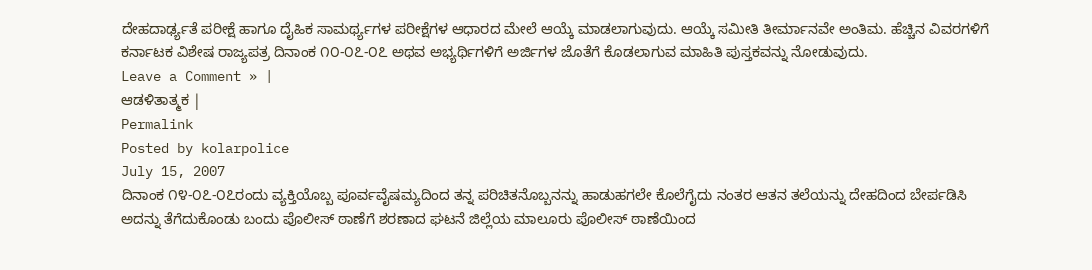ದೇಹದಾರ್ಢ್ಯತೆ ಪರೀಕ್ಷೆ ಹಾಗೂ ದೈಹಿಕ ಸಾಮರ್ಥ್ಯಗಳ ಪರೀಕ್ಷೆಗಳ ಆಧಾರದ ಮೇಲೆ ಆಯ್ಕೆ ಮಾಡಲಾಗುವುದು. ಆಯ್ಕೆ ಸಮೀತಿ ತೀರ್ಮಾನವೇ ಅಂತಿಮ. ಹೆಚ್ಚಿನ ವಿವರಗಳಿಗೆ ಕರ್ನಾಟಕ ವಿಶೇಷ ರಾಜ್ಯಪತ್ರ ದಿನಾಂಕ ೧೦-೦೭-೦೭ ಅಥವ ಅಭ್ಯರ್ಥಿಗಳಿಗೆ ಅರ್ಜಿಗಳ ಜೊತೆಗೆ ಕೊಡಲಾಗುವ ಮಾಹಿತಿ ಪುಸ್ತಕವನ್ನು ನೋಡುವುದು.
Leave a Comment » |
ಆಡಳಿತಾತ್ಮಕ |
Permalink
Posted by kolarpolice
July 15, 2007
ದಿನಾಂಕ ೧೪-೦೭-೦೭ರಂದು ವ್ಯಕ್ತಿಯೊಬ್ಬ ಪೂರ್ವವೈಷಮ್ಯದಿಂದ ತನ್ನ ಪರಿಚಿತನೊಬ್ಬನನ್ನು ಹಾಡುಹಗಲೇ ಕೊಲೆಗೈದು ನಂತರ ಆತನ ತಲೆಯನ್ನು ದೇಹದಿಂದ ಬೇರ್ಪಡಿಸಿ ಅದನ್ನು ತೆಗೆದುಕೊಂಡು ಬಂದು ಪೊಲೀಸ್ ಠಾಣೆಗೆ ಶರಣಾದ ಘಟನೆ ಜಿಲ್ಲೆಯ ಮಾಲೂರು ಪೊಲೀಸ್ ಠಾಣೆಯಿಂದ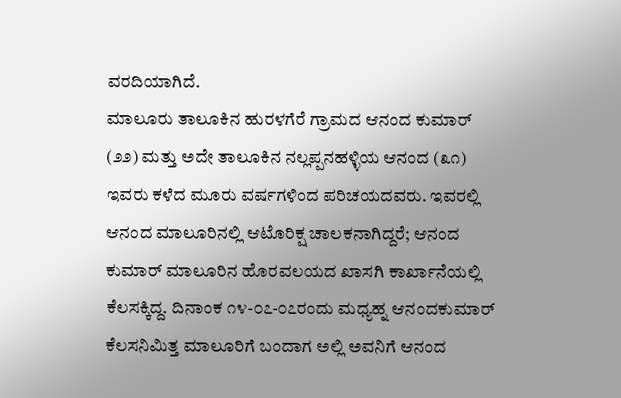ವರದಿಯಾಗಿದೆ.
ಮಾಲೂರು ತಾಲೂಕಿನ ಹುರಳಗೆರೆ ಗ್ರಾಮದ ಆನಂದ ಕುಮಾರ್ (೨೨) ಮತ್ತು ಅದೇ ತಾಲೂಕಿನ ನಲ್ಲಪ್ಪನಹಳ್ಳಿಯ ಆನಂದ (೩೧) ಇವರು ಕಳೆದ ಮೂರು ವರ್ಷಗಳಿಂದ ಪರಿಚಯದವರು. ಇವರಲ್ಲಿ ಆನಂದ ಮಾಲೂರಿನಲ್ಲಿ ಆಟೊರಿಕ್ಷ ಚಾಲಕನಾಗಿದ್ದರೆ; ಆನಂದ ಕುಮಾರ್ ಮಾಲೂರಿನ ಹೊರವಲಯದ ಖಾಸಗಿ ಕಾರ್ಖಾನೆಯಲ್ಲಿ ಕೆಲಸಕ್ಕಿದ್ದ. ದಿನಾಂಕ ೧೪-೦೭-೦೭ರಂದು ಮಧ್ಯಹ್ನ ಆನಂದಕುಮಾರ್ ಕೆಲಸನಿಮಿತ್ತ ಮಾಲೂರಿಗೆ ಬಂದಾಗ ಅಲ್ಲಿ ಅವನಿಗೆ ಆನಂದ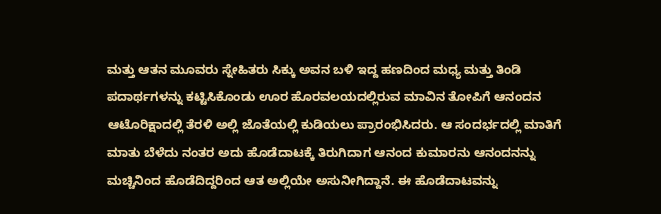ಮತ್ತು ಆತನ ಮೂವರು ಸ್ನೇಹಿತರು ಸಿಕ್ಕು ಅವನ ಬಳಿ ಇದ್ದ ಹಣದಿಂದ ಮಧ್ಯ ಮತ್ತು ತಿಂಡಿ ಪದಾರ್ಥಗಳನ್ನು ಕಟ್ಟಿಸಿಕೊಂಡು ಊರ ಹೊರವಲಯದಲ್ಲಿರುವ ಮಾವಿನ ತೋಪಿಗೆ ಆನಂದನ ಆಟೊರಿಕ್ಷಾದಲ್ಲಿ ತೆರಳಿ ಅಲ್ಲಿ ಜೊತೆಯಲ್ಲಿ ಕುಡಿಯಲು ಪ್ರಾರಂಭಿಸಿದರು. ಆ ಸಂದರ್ಭದಲ್ಲಿ ಮಾತಿಗೆ ಮಾತು ಬೆಳೆದು ನಂತರ ಅದು ಹೊಡೆದಾಟಕ್ಕೆ ತಿರುಗಿದಾಗ ಆನಂದ ಕುಮಾರನು ಆನಂದನನ್ನು ಮಚ್ಚಿನಿಂದ ಹೊಡೆದಿದ್ದರಿಂದ ಆತ ಅಲ್ಲಿಯೇ ಅಸುನೀಗಿದ್ದಾನೆ. ಈ ಹೊಡೆದಾಟವನ್ನು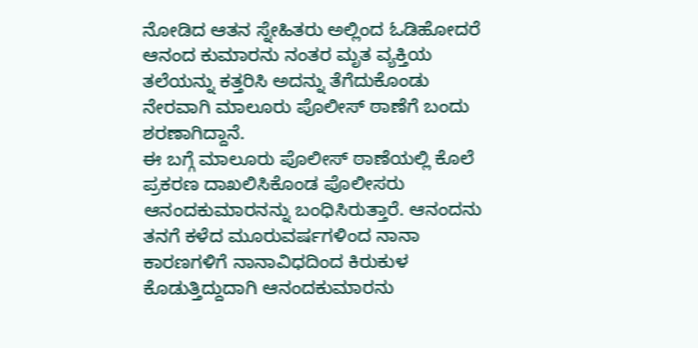ನೋಡಿದ ಆತನ ಸ್ನೇಹಿತರು ಅಲ್ಲಿಂದ ಓಡಿಹೋದರೆ ಆನಂದ ಕುಮಾರನು ನಂತರ ಮೃತ ವ್ಯಕ್ತಿಯ ತಲೆಯನ್ನು ಕತ್ತರಿಸಿ ಅದನ್ನು ತೆಗೆದುಕೊಂಡು ನೇರವಾಗಿ ಮಾಲೂರು ಪೊಲೀಸ್ ಠಾಣೆಗೆ ಬಂದು ಶರಣಾಗಿದ್ದಾನೆ.
ಈ ಬಗ್ಗೆ ಮಾಲೂರು ಪೊಲೀಸ್ ಠಾಣೆಯಲ್ಲಿ ಕೊಲೆ ಪ್ರಕರಣ ದಾಖಲಿಸಿಕೊಂಡ ಪೊಲೀಸರು ಆನಂದಕುಮಾರನನ್ನು ಬಂಧಿಸಿರುತ್ತಾರೆ. ಆನಂದನು ತನಗೆ ಕಳೆದ ಮೂರುವರ್ಷಗಳಿಂದ ನಾನಾ ಕಾರಣಗಳಿಗೆ ನಾನಾವಿಧದಿಂದ ಕಿರುಕುಳ ಕೊಡುತ್ತಿದ್ದುದಾಗಿ ಆನಂದಕುಮಾರನು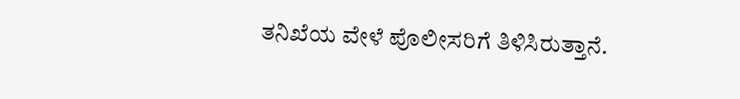ತನಿಖೆಯ ವೇಳೆ ಪೊಲೀಸರಿಗೆ ತಿಳಿಸಿರುತ್ತಾನೆ.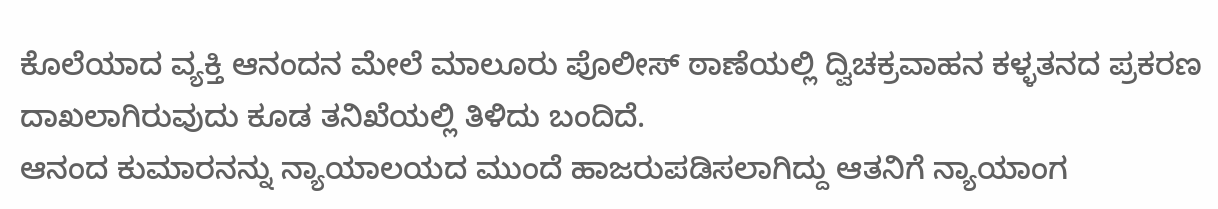ಕೊಲೆಯಾದ ವ್ಯಕ್ತಿ ಆನಂದನ ಮೇಲೆ ಮಾಲೂರು ಪೊಲೀಸ್ ಠಾಣೆಯಲ್ಲಿ ದ್ವಿಚಕ್ರವಾಹನ ಕಳ್ಳತನದ ಪ್ರಕರಣ ದಾಖಲಾಗಿರುವುದು ಕೂಡ ತನಿಖೆಯಲ್ಲಿ ತಿಳಿದು ಬಂದಿದೆ.
ಆನಂದ ಕುಮಾರನನ್ನು ನ್ಯಾಯಾಲಯದ ಮುಂದೆ ಹಾಜರುಪಡಿಸಲಾಗಿದ್ದು ಆತನಿಗೆ ನ್ಯಾಯಾಂಗ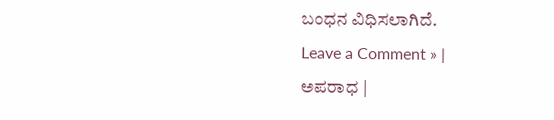ಬಂಧನ ವಿಧಿಸಲಾಗಿದೆ.
Leave a Comment » |
ಅಪರಾಧ |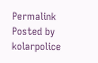Permalink
Posted by kolarpolice